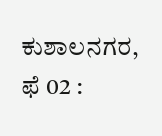ಕುಶಾಲನಗರ, ಫೆ 02 :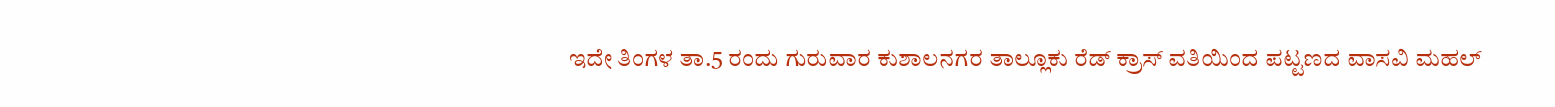ಇದೇ ತಿಂಗಳ ತಾ.5 ರಂದು ಗುರುವಾರ ಕುಶಾಲನಗರ ತಾಲ್ಲೂಕು ರೆಡ್ ಕ್ರಾಸ್ ವತಿಯಿಂದ ಪಟ್ಟಣದ ವಾಸವಿ ಮಹಲ್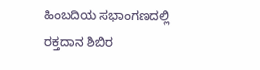ಹಿಂಬದಿಯ ಸಭಾಂಗಣದಲ್ಲಿ ರಕ್ತದಾನ ಶಿಬಿರ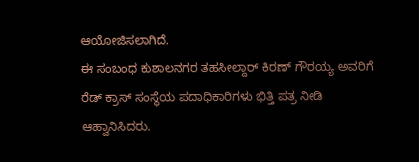ಆಯೋಜಿಸಲಾಗಿದೆ.
ಈ ಸಂಬಂಧ ಕುಶಾಲನಗರ ತಹಸೀಲ್ದಾರ್ ಕಿರಣ್ ಗೌರಯ್ಯ ಅವರಿಗೆ ರೆಡ್ ಕ್ರಾಸ್ ಸಂಸ್ಥೆಯ ಪದಾಧಿಕಾರಿಗಳು ಭಿತ್ತಿ ಪತ್ರ ನೀಡಿ ಆಹ್ವಾನಿಸಿದರು.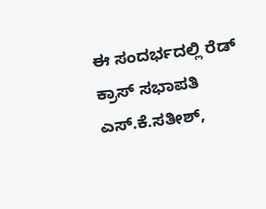ಈ ಸಂದರ್ಭದಲ್ಲಿ ರೆಡ್ ಕ್ರಾಸ್ ಸಭಾಪತಿ ಎಸ್.ಕೆ.ಸತೀಶ್,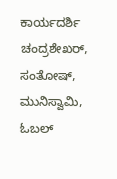ಕಾರ್ಯದರ್ಶಿ ಚಂದ್ರಶೇಖರ್, ಸಂತೋಷ್, ಮುನಿಸ್ವಾಮಿ, ಓಬಲ್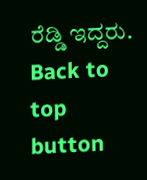ರೆಡ್ಡಿ ಇದ್ದರು.
Back to top button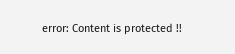error: Content is protected !!